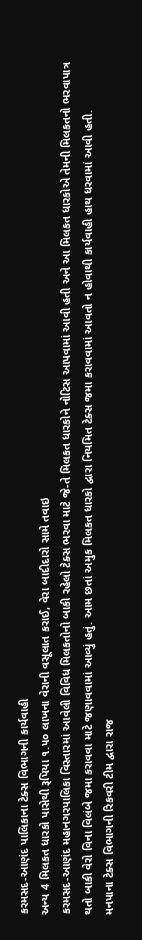કરમસદ-આણંદ પાલિકાના ટેક્સ વિભાગની કાર્યવાહી
અન્ય 4 મિલકત ધારકો પાસેથી રૂપિયા ૧.૫૦ લાખના વેરાની વસૂલાત કરાઈ, વેરા બાદીદારો સામે તવાઇ
કરમસદ-આણંદ મહાનગરપાલિકા વિસ્તારમાં આવેલી વિવિધ મિલકતોનો બાકી રહેલો ટેક્સ ભરવા માટે જે-તે મિલકત ધારકોને નોટિસ આપવામાં આવી હતી અને આ મિલકત ધારકોએ તેમની મિલકતનો ભરવાપાત્ર થતો બાકી વેરો વિના વિલંબે જમા કરાવવા માટે જણાવવામાં આવ્યું હતું. આમ છતાં અમુક મિલકત ધારકો દ્વારા નિયમિત ટેક્સ જમા કરાવવામાં આવતો ન હોવાથી કાર્યવાહી હાથ ધરવામાં આવી હતી.
મનપાના ટેક્સ વિભાગની રિકવરી ટીમ દ્વારા રાજ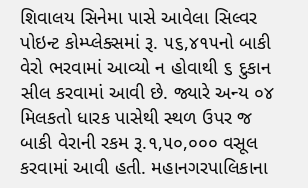શિવાલય સિનેમા પાસે આવેલા સિલ્વર પોઇન્ટ કોમ્પ્લેક્સમાં રૂ. ૫૬,૪૧૫નો બાકી વેરો ભરવામાં આવ્યો ન હોવાથી ૬ દુકાન સીલ કરવામાં આવી છે. જ્યારે અન્ય ૦૪ મિલકતો ધારક પાસેથી સ્થળ ઉપર જ બાકી વેરાની રકમ રૂ.૧,૫૦,૦૦૦ વસૂલ કરવામાં આવી હતી. મહાનગરપાલિકાના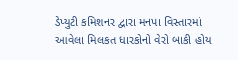ડેપ્યુટી કમિશનર દ્વારા મનપા વિસ્તારમાં આવેલા મિલકત ધારકોનો વેરો બાકી હોય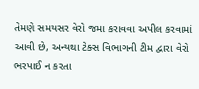તેમણે સમયસર વેરો જમા કરાવવા અપીલ કરવામાં આવી છે, અન્યથા ટેક્સ વિભાગની ટીમ દ્વારા વેરો ભરપાઈ ન કરતા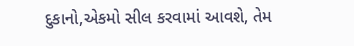દુકાનો,એકમો સીલ કરવામાં આવશે, તેમ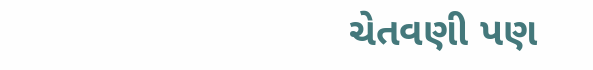ચેતવણી પણ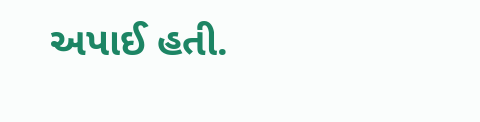અપાઈ હતી.